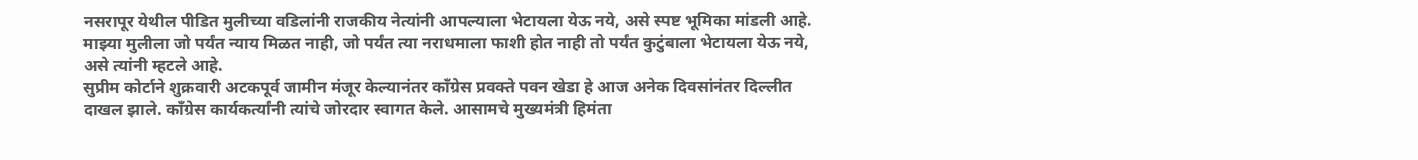नसरापूर येथील पीडित मुलीच्या वडिलांनी राजकीय नेत्यांनी आपल्याला भेटायला येऊ नये, असे स्पष्ट भूमिका मांडली आहे. माझ्या मुलीला जो पर्यंत न्याय मिळत नाही, जो पर्यंत त्या नराधमाला फाशी होत नाही तो पर्यंत कुटुंबाला भेटायला येऊ नये, असे त्यांनी म्हटले आहे.
सुप्रीम कोर्टाने शुक्रवारी अटकपूर्व जामीन मंजूर केल्यानंतर काँग्रेस प्रवक्ते पवन खेडा हे आज अनेक दिवसांनंतर दिल्लीत दाखल झाले. काँग्रेस कार्यकर्त्यांनी त्यांचे जोरदार स्वागत केले. आसामचे मुख्यमंत्री हिमंता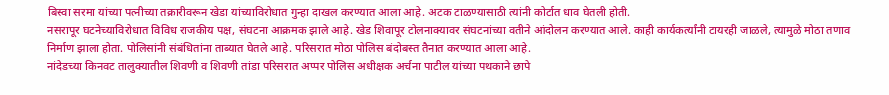बिस्वा सरमा यांच्या पत्नीच्या तक्रारीवरून खेडा यांच्याविरोधात गुन्हा दाखल करण्यात आला आहे. अटक टाळण्यासाठी त्यांनी कोर्टात धाव घेतली होती.
नसरापूर घटनेच्याविरोधात विविध राजकीय पक्ष, संघटना आक्रमक झाले आहे. खेड शिवापूर टोलनाक्यावर संघटनांच्या वतीने आंदोलन करण्यात आले. काही कार्यकर्त्यांनी टायरही जाळले, त्यामुळे मोठा तणाव निर्माण झाला होता. पोलिसांनी संबंधितांना ताब्यात घेतले आहे. परिसरात मोठा पोलिस बंदोबस्त तैनात करण्यात आला आहे.
नांदेडच्या किनवट तालुक्यातील शिवणी व शिवणी तांडा परिसरात अप्पर पोलिस अधीक्षक अर्चना पाटील यांच्या पथकाने छापे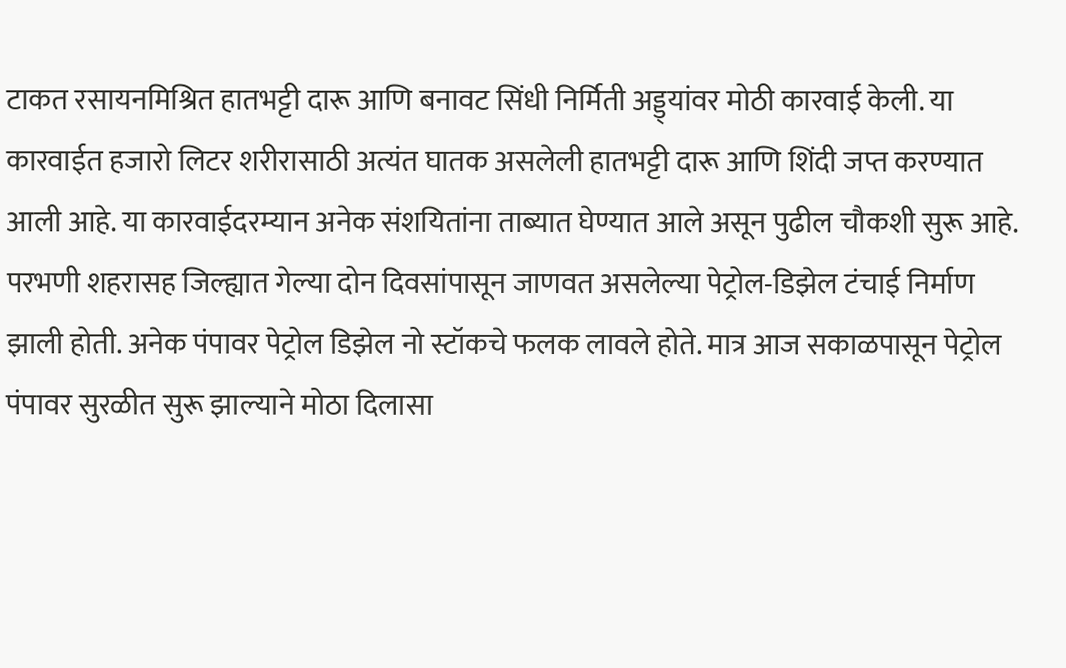टाकत रसायनमिश्रित हातभट्टी दारू आणि बनावट सिंधी निर्मिती अड्ड्यांवर मोठी कारवाई केली. या कारवाईत हजारो लिटर शरीरासाठी अत्यंत घातक असलेली हातभट्टी दारू आणि शिंदी जप्त करण्यात आली आहे. या कारवाईदरम्यान अनेक संशयितांना ताब्यात घेण्यात आले असून पुढील चौकशी सुरू आहे.
परभणी शहरासह जिल्ह्यात गेल्या दोन दिवसांपासून जाणवत असलेल्या पेट्रोल-डिझेल टंचाई निर्माण झाली होती. अनेक पंपावर पेट्रोल डिझेल नो स्टॉकचे फलक लावले होते. मात्र आज सकाळपासून पेट्रोल पंपावर सुरळीत सुरू झाल्याने मोठा दिलासा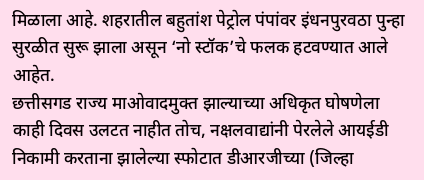मिळाला आहे. शहरातील बहुतांश पेट्रोल पंपांवर इंधनपुरवठा पुन्हा सुरळीत सुरू झाला असून ‘नो स्टॉक’चे फलक हटवण्यात आले आहेत.
छत्तीसगड राज्य माओवादमुक्त झाल्याच्या अधिकृत घोषणेला काही दिवस उलटत नाहीत तोच, नक्षलवाद्यांनी पेरलेले आयईडी निकामी करताना झालेल्या स्फोटात डीआरजीच्या (जिल्हा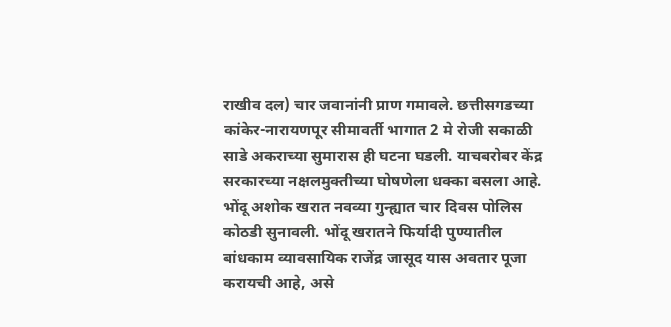राखीव दल) चार जवानांनी प्राण गमावले. छत्तीसगडच्या कांकेर-नारायणपूर सीमावर्ती भागात 2 मे रोजी सकाळी साडे अकराच्या सुमारास ही घटना घडली. याचबरोबर केंद्र सरकारच्या नक्षलमुक्तीच्या घोषणेला धक्का बसला आहे.
भोंदू अशोक खरात नवव्या गुन्ह्यात चार दिवस पोलिस कोठडी सुनावली. भोंदू खरातने फिर्यादी पुण्यातील बांधकाम व्यावसायिक राजेंद्र जासूद यास अवतार पूजा करायची आहे, असे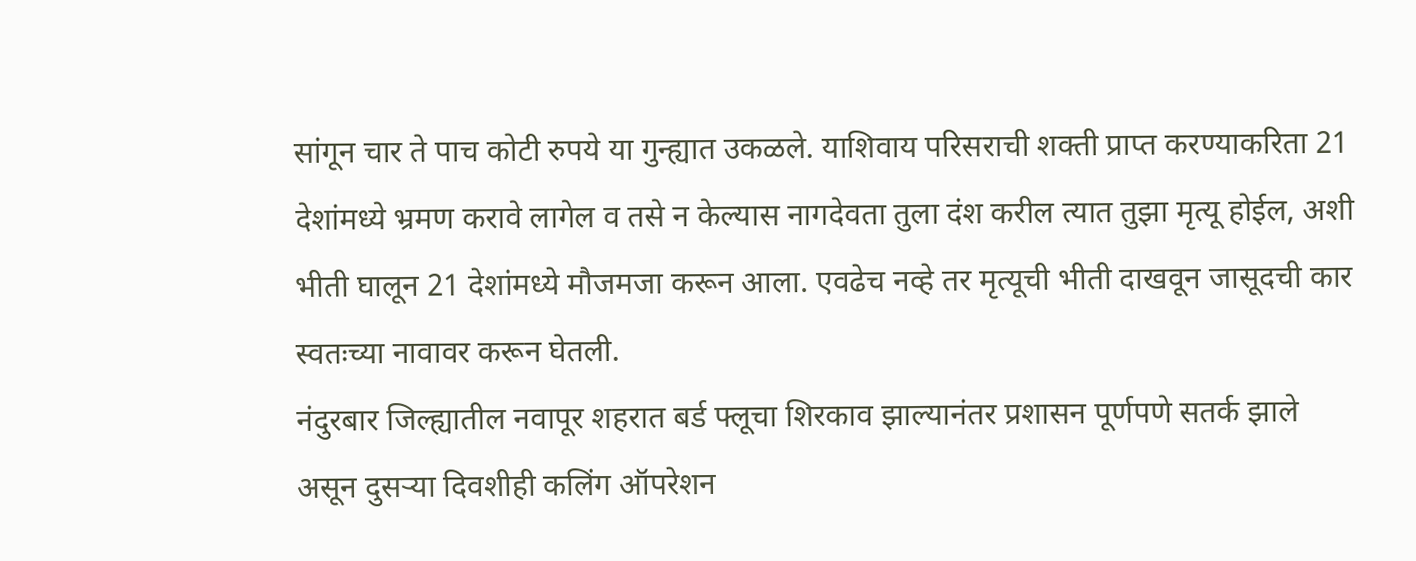सांगून चार ते पाच कोटी रुपये या गुन्ह्यात उकळले. याशिवाय परिसराची शक्ती प्राप्त करण्याकरिता 21 देशांमध्ये भ्रमण करावे लागेल व तसे न केल्यास नागदेवता तुला दंश करील त्यात तुझा मृत्यू होईल, अशी भीती घालून 21 देशांमध्ये मौजमजा करून आला. एवढेच नव्हे तर मृत्यूची भीती दाखवून जासूदची कार स्वतःच्या नावावर करून घेतली.
नंदुरबार जिल्ह्यातील नवापूर शहरात बर्ड फ्लूचा शिरकाव झाल्यानंतर प्रशासन पूर्णपणे सतर्क झाले असून दुसऱ्या दिवशीही कलिंग ऑपरेशन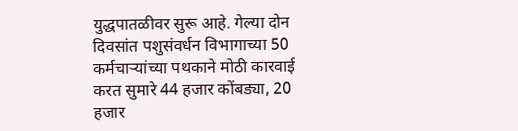युद्धपातळीवर सुरू आहे. गेल्या दोन दिवसांत पशुसंवर्धन विभागाच्या 50 कर्मचाऱ्यांच्या पथकाने मोठी कारवाई करत सुमारे 44 हजार कोंबड्या, 20 हजार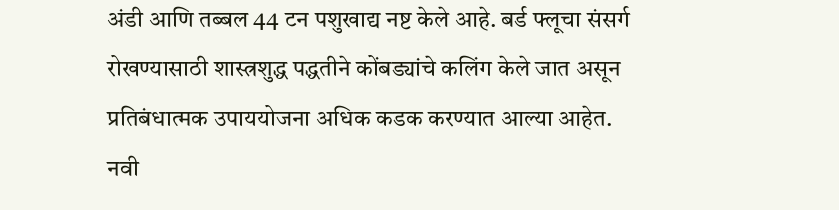अंडी आणि तब्बल 44 टन पशुखाद्य नष्ट केले आहे. बर्ड फ्लूचा संसर्ग रोखण्यासाठी शास्त्रशुद्ध पद्धतीने कोंबड्यांचे कलिंग केले जात असून प्रतिबंधात्मक उपाययोजना अधिक कडक करण्यात आल्या आहेत.
नवी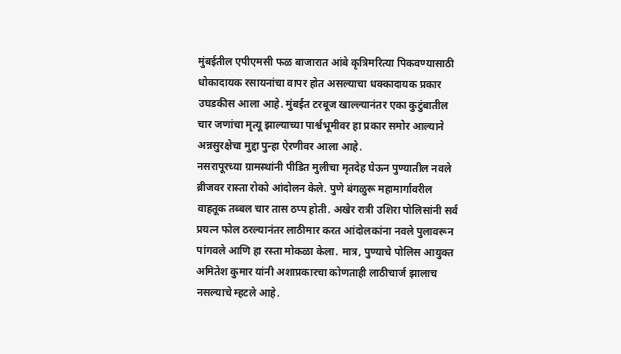मुंबईतील एपीएमसी फळ बाजारात आंबे कृत्रिमरित्या पिकवण्यासाठी धोकादायक रसायनांचा वापर होत असल्याचा धक्कादायक प्रकार उघडकीस आला आहे. मुंबईत टरबूज खाल्ल्यानंतर एका कुटुंबातील चार जणांचा मृत्यू झाल्याच्या पार्श्वभूमीवर हा प्रकार समोर आल्याने अन्नसुरक्षेचा मुद्दा पुन्हा ऐरणीवर आला आहे.
नसरापूरच्या ग्रामस्थांनी पीडित मुलीचा मृतदेह घेऊन पुण्यातील नवले ब्रीजवर रास्ता रोको आंदोलन केले. पुणे बंगळुरू महामार्गावरील वाहतूक तब्बल चार तास ठप्प होती. अखेर रात्री उशिरा पोलिसांनी सर्व प्रयत्न फोल ठरल्यानंतर लाठीमार करत आंदोलकांना नवले पुलावरून पांगवले आणि हा रस्ता मोकळा केला. मात्र, पुण्याचे पोलिस आयुक्त अमितेश कुमार यांनी अशाप्रकारचा कोणताही लाठीचार्ज झालाच नसल्याचे म्हटले आहे.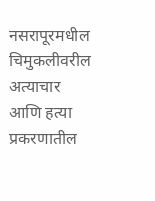नसरापूरमधील चिमुकलीवरील अत्याचार आणि हत्या प्रकरणातील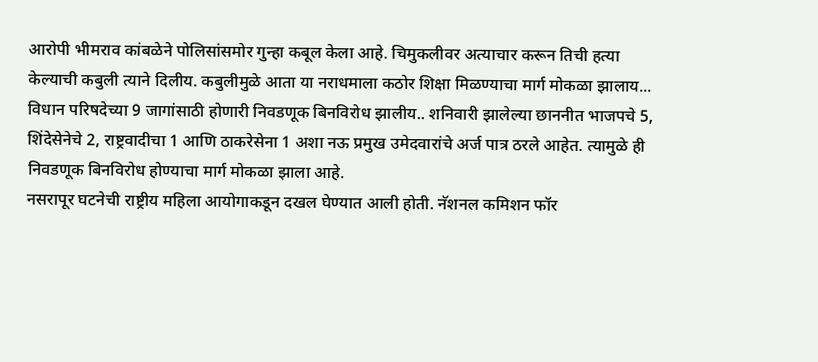आरोपी भीमराव कांबळेने पोलिसांसमोर गुन्हा कबूल केला आहे. चिमुकलीवर अत्याचार करून तिची हत्या केल्याची कबुली त्याने दिलीय. कबुलीमुळे आता या नराधमाला कठोर शिक्षा मिळण्याचा मार्ग मोकळा झालाय...
विधान परिषदेच्या 9 जागांसाठी होणारी निवडणूक बिनविरोध झालीय.. शनिवारी झालेल्या छाननीत भाजपचे 5, शिंदेसेनेचे 2, राष्ट्रवादीचा 1 आणि ठाकरेसेना 1 अशा नऊ प्रमुख उमेदवारांचे अर्ज पात्र ठरले आहेत. त्यामुळे ही निवडणूक बिनविरोध होण्याचा मार्ग मोकळा झाला आहे.
नसरापूर घटनेची राष्ट्रीय महिला आयोगाकडून दखल घेण्यात आली होती. नॅशनल कमिशन फॉर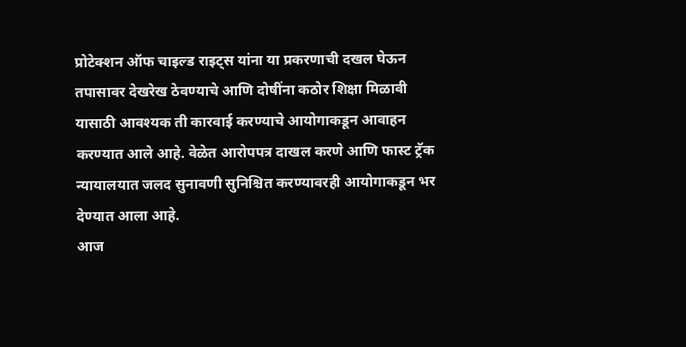प्रोटेक्शन ऑफ चाइल्ड राइट्स यांना या प्रकरणाची दखल घेऊन तपासावर देखरेख ठेवण्याचे आणि दोषींना कठोर शिक्षा मिळावी यासाठी आवश्यक ती कारवाई करण्याचे आयोगाकडून आवाहन करण्यात आले आहे. वेळेत आरोपपत्र दाखल करणे आणि फास्ट ट्रॅक न्यायालयात जलद सुनावणी सुनिश्चित करण्यावरही आयोगाकडून भर देण्यात आला आहे.
आज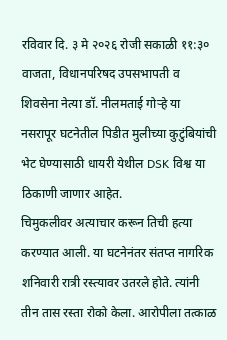रविवार दि. ३ मे २०२६ रोजी सकाळी ११:३० वाजता, विधानपरिषद उपसभापती व शिवसेना नेत्या डॉ. नीलमताई गोऱ्हे या नसरापूर घटनेतील पिडीत मुलीच्या कुटुंबियांची भेट घेण्यासाठी धायरी येथील DSK विश्व या ठिकाणी जाणार आहेत.
चिमुकलीवर अत्याचार करून तिची हत्या करण्यात आली. या घटनेनंतर संतप्त नागरिक शनिवारी रात्री रस्त्यावर उतरले होते. त्यांनी तीन तास रस्ता रोको केला. आरोपीला तत्काळ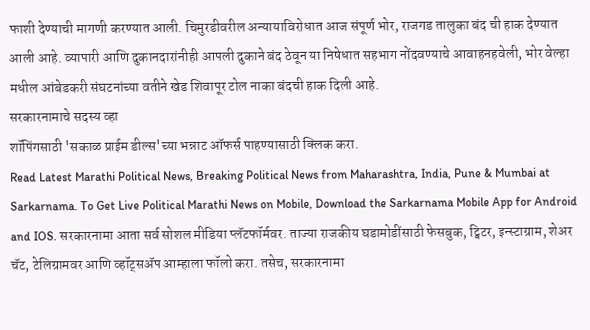फाशी देण्याची मागणी करण्यात आली. चिमुरडीवरील अन्यायाविरोधात आज संपूर्ण भोर, राजगड तालुका बंद ची हाक देण्यात आली आहे. व्यापारी आणि दुकानदारांनीही आपली दुकाने बंद ठेवून या निषेधात सहभाग नोंदवण्याचे आवाहनहवेली, भोर वेल्हा मधील आंबेडकरी संघटनांच्या वतीने खेड शिवापूर टोल नाका बंदची हाक दिली आहे.
सरकारनामाचे सदस्य व्हा
शॉपिंगसाठी 'सकाळ प्राईम डील्स'च्या भन्नाट ऑफर्स पाहण्यासाठी क्लिक करा.
Read Latest Marathi Political News, Breaking Political News from Maharashtra, India, Pune & Mumbai at Sarkarnama. To Get Live Political Marathi News on Mobile, Download the Sarkarnama Mobile App for Android and IOS. सरकारनामा आता सर्व सोशल मीडिया प्लॅटफॉर्मवर. ताज्या राजकीय घडामोडींसाठी फेसबुक, ट्विटर, इन्स्टाग्राम, शेअर चॅट, टेलिग्रामवर आणि व्हॉट्सॲप आम्हाला फॉलो करा. तसेच, सरकारनामा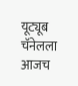यूट्यूब चॅनेलला आजच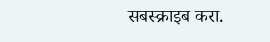सबस्क्राइब करा.